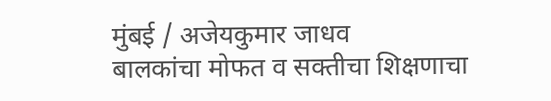मुंबई / अजेयकुमार जाधव
बालकांचा मोफत व सक्तीचा शिक्षणाचा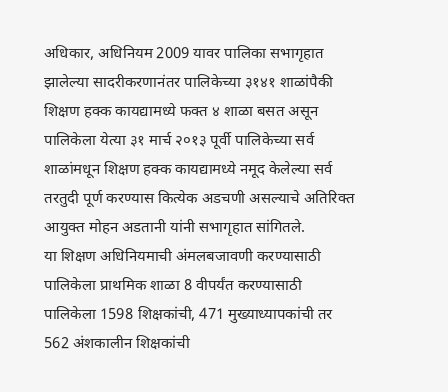अधिकार, अधिनियम 2009 यावर पालिका सभागृहात झालेल्या सादरीकरणानंतर पालिकेच्या ३१४१ शाळांपैकी शिक्षण हक्क कायद्यामध्ये फक्त ४ शाळा बसत असून पालिकेला येत्या ३१ मार्च २०१३ पूर्वी पालिकेच्या सर्व शाळांमधून शिक्षण हक्क कायद्यामध्ये नमूद केलेल्या सर्व तरतुदी पूर्ण करण्यास कित्येक अडचणी असल्याचे अतिरिक्त आयुक्त मोहन अडतानी यांनी सभागृहात सांगितले.
या शिक्षण अधिनियमाची अंमलबजावणी करण्यासाठी पालिकेला प्राथमिक शाळा 8 वीपर्यंत करण्यासाठी पालिकेला 1598 शिक्षकांची, 471 मुख्याध्यापकांची तर 562 अंशकालीन शिक्षकांची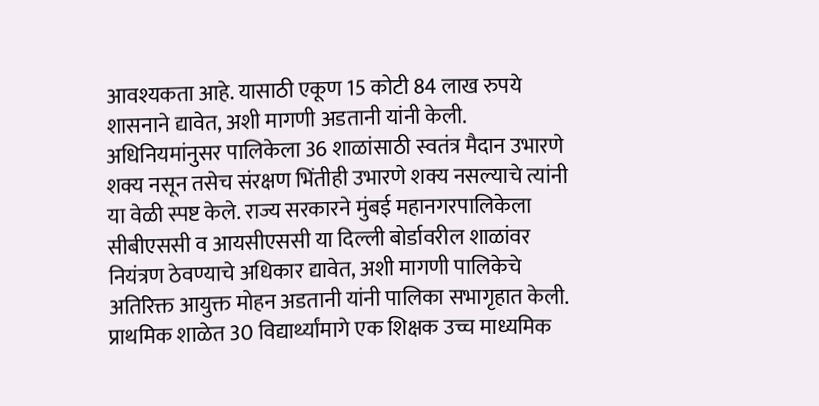आवश्यकता आहे. यासाठी एकूण 15 कोटी 84 लाख रुपये शासनाने द्यावेत, अशी मागणी अडतानी यांनी केली. अधिनियमांनुसर पालिकेला 36 शाळांसाठी स्वतंत्र मैदान उभारणे शक्य नसून तसेच संरक्षण भिंतीही उभारणे शक्य नसल्याचे त्यांनी या वेळी स्पष्ट केले. राज्य सरकारने मुंबई महानगरपालिकेला सीबीएससी व आयसीएससी या दिल्ली बोर्डावरील शाळांवर नियंत्रण ठेवण्याचे अधिकार द्यावेत, अशी मागणी पालिकेचे अतिरिक्त आयुक्त मोहन अडतानी यांनी पालिका सभागृहात केली.
प्राथमिक शाळेत 30 विद्यार्थ्यांमागे एक शिक्षक उच्च माध्यमिक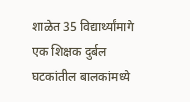शाळेत 35 विद्यार्थ्यांमागे एक शिक्षक दुर्बल घटकांतील बालकांमध्ये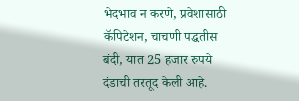भेदभाव न करणे, प्रवेशासाठी कॅपिटेशन, चाचणी पद्धतीस बंदी, यात 25 हजार रुपये दंडाची तरतूद केली आहे.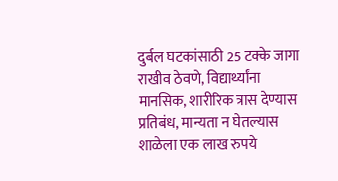दुर्बल घटकांसाठी 25 टक्के जागा राखीव ठेवणे, विद्यार्थ्यांना मानसिक, शारीरिक त्रास देण्यास प्रतिबंध, मान्यता न घेतल्यास शाळेला एक लाख रुपये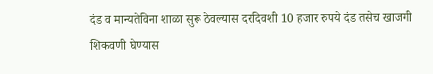दंड व मान्यतेविना शाळा सुरू ठेवल्यास दरदिवशी 10 हजार रुपये दंड तसेच खाजगी शिकवणी घेण्यास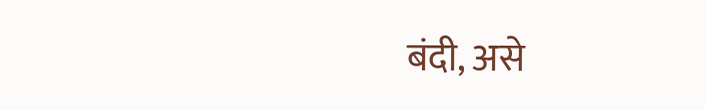बंदी, असे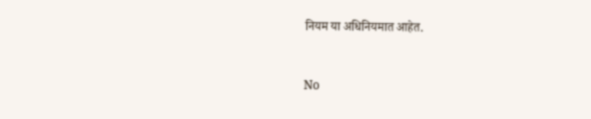नियम या अधिनियमात आहेत.


No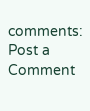comments:
Post a Comment